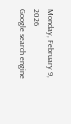Monday, February 9, 2026
Google search engine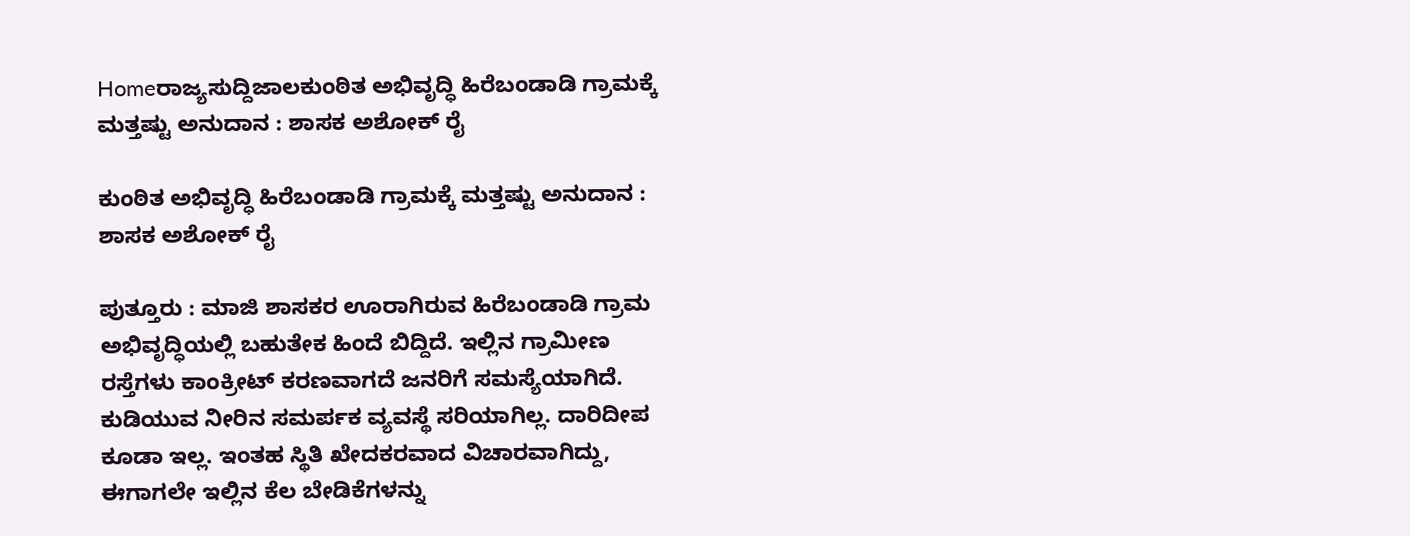Homeರಾಜ್ಯಸುದ್ದಿಜಾಲಕುಂಠಿತ ಅಭಿವೃದ್ಧಿ ಹಿರೆಬಂಡಾಡಿ ಗ್ರಾಮಕ್ಕೆ ಮತ್ತಷ್ಟು ಅನುದಾನ : ಶಾಸಕ ಅಶೋಕ್ ರೈ

ಕುಂಠಿತ ಅಭಿವೃದ್ಧಿ ಹಿರೆಬಂಡಾಡಿ ಗ್ರಾಮಕ್ಕೆ ಮತ್ತಷ್ಟು ಅನುದಾನ : ಶಾಸಕ ಅಶೋಕ್ ರೈ

ಪುತ್ತೂರು : ಮಾಜಿ ಶಾಸಕರ ಊರಾಗಿರುವ ಹಿರೆಬಂಡಾಡಿ ಗ್ರಾಮ ಅಭಿವೃದ್ಧಿಯಲ್ಲಿ ಬಹುತೇಕ ಹಿಂದೆ ಬಿದ್ದಿದೆ. ಇಲ್ಲಿನ ಗ್ರಾಮೀಣ ರಸ್ತೆಗಳು ಕಾಂಕ್ರೀಟ್‌ ಕರಣವಾಗದೆ ಜನರಿಗೆ ಸಮಸ್ಯೆಯಾಗಿದೆ. ಕುಡಿಯುವ ನೀರಿನ ಸಮರ್ಪಕ ವ್ಯವಸ್ಥೆ ಸರಿಯಾಗಿಲ್ಲ. ದಾರಿದೀಪ ಕೂಡಾ ಇಲ್ಲ. ಇಂತಹ ಸ್ಥಿತಿ ಖೇದಕರವಾದ ವಿಚಾರವಾಗಿದ್ದು, ಈಗಾಗಲೇ ಇಲ್ಲಿನ ಕೆಲ ಬೇಡಿಕೆಗಳನ್ನು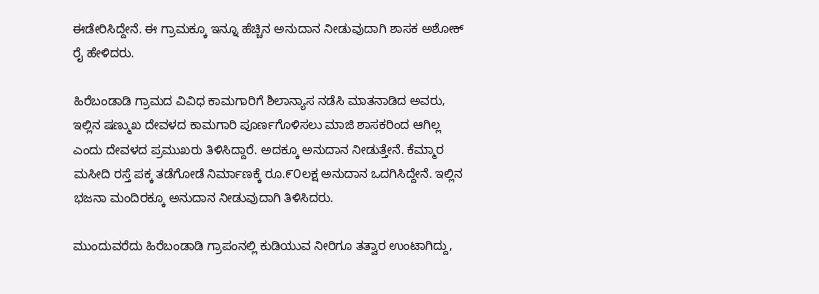ಈಡೇರಿಸಿದ್ದೇನೆ. ಈ ಗ್ರಾಮಕ್ಕೂ ಇನ್ನೂ ಹೆಚ್ಚಿನ ಅನುದಾನ ನೀಡುವುದಾಗಿ ಶಾಸಕ ಅಶೋಕ್ ರೈ ಹೇಳಿದರು.

ಹಿರೆಬಂಡಾಡಿ ಗ್ರಾಮದ ವಿವಿಧ ಕಾಮಗಾರಿಗೆ ಶಿಲಾನ್ಯಾಸ ನಡೆಸಿ ಮಾತನಾಡಿದ ಅವರು,
ಇಲ್ಲಿನ ಷಣ್ಮುಖ ದೇವಳದ ಕಾಮಗಾರಿ ಪೂರ್ಣಗೊಳಿಸಲು ಮಾಜಿ ಶಾಸಕರಿಂದ ಆಗಿಲ್ಲ ಎಂದು ದೇವಳದ ಪ್ರಮುಖರು ತಿಳಿಸಿದ್ದಾರೆ. ಅದಕ್ಕೂ ಅನುದಾನ ನೀಡುತ್ತೇನೆ. ಕೆಮ್ಮಾರ ಮಸೀದಿ ರಸ್ತೆ ಪಕ್ಕ ತಡೆಗೋಡೆ ನಿರ್ಮಾಣಕ್ಕೆ ರೂ.೯೦ಲಕ್ಷ ಅನುದಾನ ಒದಗಿಸಿದ್ದೇನೆ. ಇಲ್ಲಿನ ಭಜನಾ ಮಂದಿರಕ್ಕೂ ಅನುದಾನ ನೀಡುವುದಾಗಿ ತಿಳಿಸಿದರು.

ಮುಂದುವರೆದು ಹಿರೆಬಂಡಾಡಿ ಗ್ರಾಪಂನಲ್ಲಿ ಕುಡಿಯುವ ನೀರಿಗೂ ತತ್ವಾರ ಉಂಟಾಗಿದ್ದು,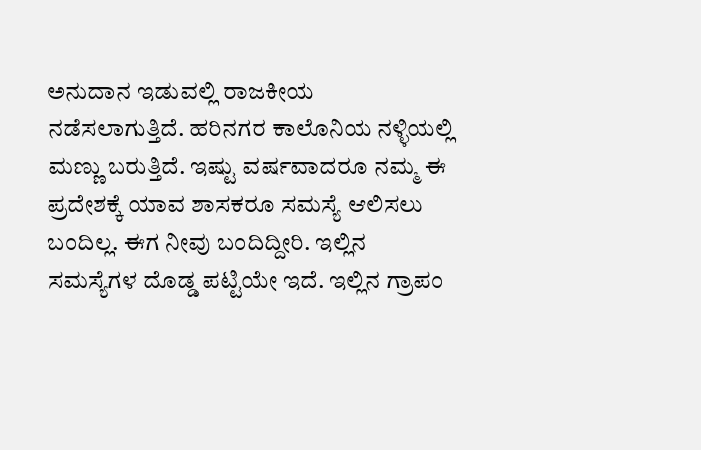ಅನುದಾನ ಇಡುವಲ್ಲಿ ರಾಜಕೀಯ ನಡೆಸಲಾಗುತ್ತಿದೆ. ಹರಿನಗರ ಕಾಲೊನಿಯ ನಳ್ಳಿಯಲ್ಲಿ ಮಣ್ಣು ಬರುತ್ತಿದೆ. ಇಷ್ಟು ವರ್ಷವಾದರೂ ನಮ್ಮ ಈ ಪ್ರದೇಶಕ್ಕೆ ಯಾವ ಶಾಸಕರೂ ಸಮಸ್ಯೆ ಆಲಿಸಲು ಬಂದಿಲ್ಲ. ಈಗ ನೀವು ಬಂದಿದ್ದೀರಿ. ಇಲ್ಲಿನ ಸಮಸ್ಯೆಗಳ ದೊಡ್ಡ ಪಟ್ಟಿಯೇ ಇದೆ. ಇಲ್ಲಿನ ಗ್ರಾಪಂ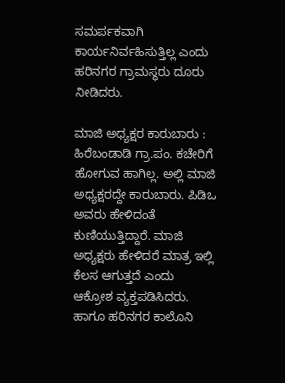ಸಮರ್ಪಕವಾಗಿ ಕಾರ್ಯನಿರ್ವಹಿಸುತ್ತಿಲ್ಲ ಎಂದು ಹರಿನಗರ ಗ್ರಾಮಸ್ಥರು ದೂರು ನೀಡಿದರು.

ಮಾಜಿ ಅಧ್ಯಕ್ಷರ ಕಾರುಬಾರು : ಹಿರೆಬಂಡಾಡಿ ಗ್ರಾ.ಪಂ. ಕಚೇರಿಗೆ ಹೋಗುವ ಹಾಗಿಲ್ಲ. ಅಲ್ಲಿ ಮಾಜಿ ಅಧ್ಯಕ್ಷರದ್ದೇ ಕಾರುಬಾರು. ಪಿಡಿಒ ಅವರು ಹೇಳಿದಂತೆ ಕುಣಿಯುತ್ತಿದ್ದಾರೆ. ಮಾಜಿ ಅಧ್ಯಕ್ಷರು ಹೇಳಿದರೆ ಮಾತ್ರ ಇಲ್ಲಿ ಕೆಲಸ ಆಗುತ್ತದೆ ಎಂದು ಆಕ್ರೋಶ ವ್ಯಕ್ತಪಡಿಸಿದರು. ಹಾಗೂ ಹರಿನಗರ ಕಾಲೊನಿ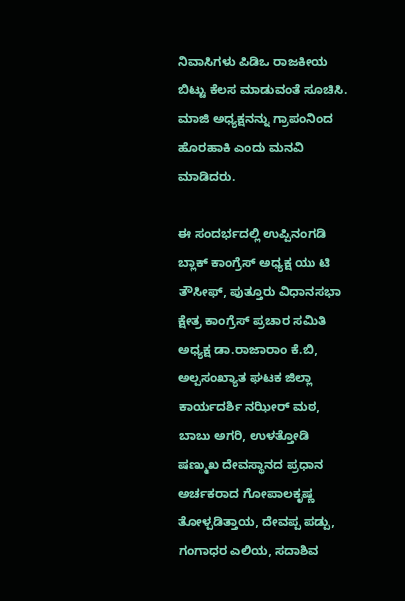ನಿವಾಸಿಗಳು ಪಿಡಿಒ ರಾಜಕೀಯ ಬಿಟ್ಟು ಕೆಲಸ ಮಾಡುವಂತೆ ಸೂಚಿಸಿ. ಮಾಜಿ ಅಧ್ಯಕ್ಷನನ್ನು ಗ್ರಾಪಂನಿಂದ ಹೊರಹಾಕಿ ಎಂದು ಮನವಿ ಮಾಡಿದರು.

ಈ ಸಂದರ್ಭದಲ್ಲಿ ಉಪ್ಪಿನಂಗಡಿ ಬ್ಲಾಕ್ ಕಾಂಗ್ರೆಸ್ ಅಧ್ಯಕ್ಷ ಯು ಟಿ ತೌಸೀಫ್, ಪುತ್ತೂರು ವಿಧಾನಸಭಾ ಕ್ಷೇತ್ರ ಕಾಂಗ್ರೆಸ್ ಪ್ರಚಾರ ಸಮಿತಿ ಅಧ್ಯಕ್ಷ ಡಾ.ರಾಜಾರಾಂ ಕೆ.ಬಿ, ಅಲ್ಪಸಂಖ್ಯಾತ ಘಟಕ ಜಿಲ್ಲಾ ಕಾರ್ಯದರ್ಶಿ ನಝೀರ್ ಮಠ, ಬಾಬು ಅಗರಿ, ಉಳತ್ತೋಡಿ ಷಣ್ಮುಖ ದೇವಸ್ಥಾನದ ಪ್ರಧಾನ ಅರ್ಚಕರಾದ ಗೋಪಾಲಕೃಷ್ಣ ತೋಳ್ಪಡಿತ್ತಾಯ, ದೇವಪ್ಪ ಪಡ್ಪು, ಗಂಗಾಧರ ಎಲಿಯ, ಸದಾಶಿವ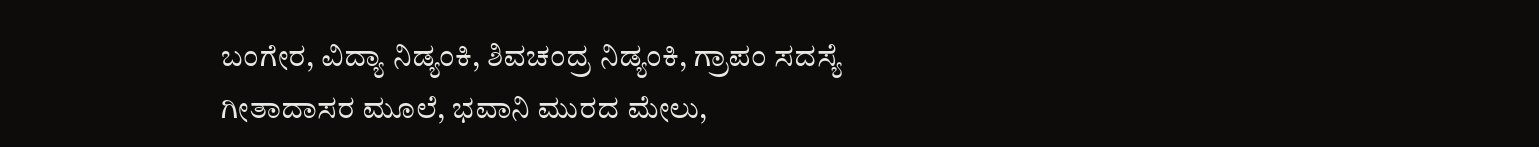ಬಂಗೇರ, ವಿದ್ಯಾ ನಿಡ್ಯಂಕಿ, ಶಿವಚಂದ್ರ ನಿಡ್ಯಂಕಿ, ಗ್ರಾಪಂ ಸದಸ್ಯೆ ಗೀತಾದಾಸರ ಮೂಲೆ, ಭವಾನಿ ಮುರದ ಮೇಲು,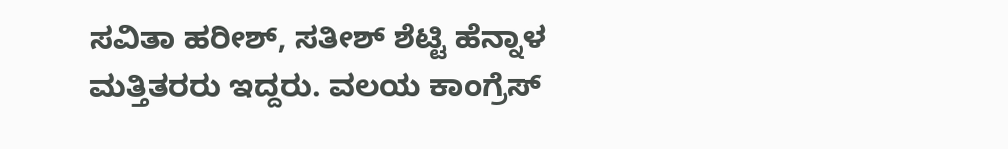ಸವಿತಾ ಹರೀಶ್, ಸತೀಶ್ ಶೆಟ್ಟಿ ಹೆನ್ನಾಳ ಮತ್ತಿತರರು ಇದ್ದರು. ವಲಯ‌ ಕಾಂಗ್ರೆಸ್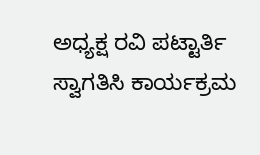ಅಧ್ಯಕ್ಷ ರವಿ ಪಟ್ಟಾರ್ತಿ ಸ್ವಾಗತಿಸಿ ಕಾರ್ಯಕ್ರಮ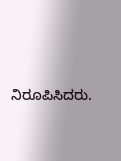ನಿರೂಪಿಸಿದರು.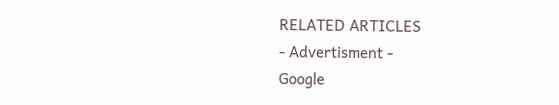RELATED ARTICLES
- Advertisment -
Google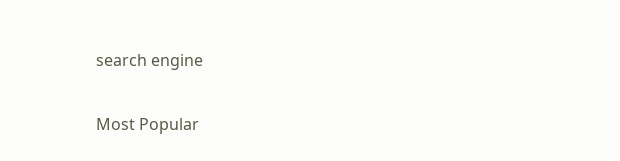search engine

Most Popular